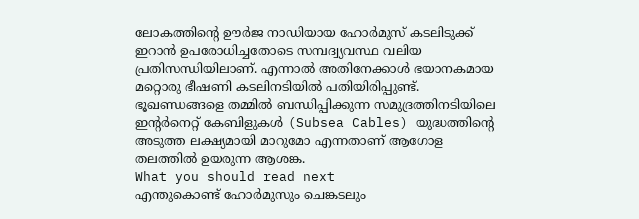ലോകത്തിന്റെ ഊർജ നാഡിയായ ഹോർമുസ് കടലിടുക്ക് ഇറാൻ ഉപരോധിച്ചതോടെ സമ്പദ്വ്യവസ്ഥ വലിയ പ്രതിസന്ധിയിലാണ്. എന്നാൽ അതിനേക്കാൾ ഭയാനകമായ മറ്റൊരു ഭീഷണി കടലിനടിയിൽ പതിയിരിപ്പുണ്ട്. ഭൂഖണ്ഡങ്ങളെ തമ്മിൽ ബന്ധിപ്പിക്കുന്ന സമുദ്രത്തിനടിയിലെ ഇന്റർനെറ്റ് കേബിളുകൾ (Subsea Cables) യുദ്ധത്തിന്റെ അടുത്ത ലക്ഷ്യമായി മാറുമോ എന്നതാണ് ആഗോള തലത്തിൽ ഉയരുന്ന ആശങ്ക.
What you should read next
എന്തുകൊണ്ട് ഹോർമുസും ചെങ്കടലും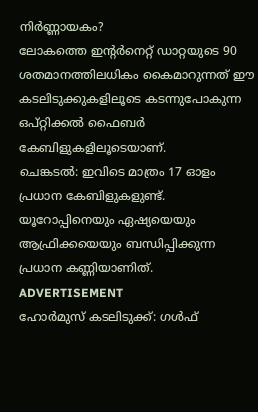നിർണ്ണായകം?
ലോകത്തെ ഇന്റർനെറ്റ് ഡാറ്റയുടെ 90 ശതമാനത്തിലധികം കൈമാറുന്നത് ഈ കടലിടുക്കുകളിലൂടെ കടന്നുപോകുന്ന ഒപ്റ്റിക്കൽ ഫൈബർ കേബിളുകളിലൂടെയാണ്.
ചെങ്കടൽ: ഇവിടെ മാത്രം 17 ഓളം പ്രധാന കേബിളുകളുണ്ട്. യൂറോപ്പിനെയും ഏഷ്യയെയും ആഫ്രിക്കയെയും ബന്ധിപ്പിക്കുന്ന പ്രധാന കണ്ണിയാണിത്.
ADVERTISEMENT
ഹോർമുസ് കടലിടുക്ക്: ഗൾഫ്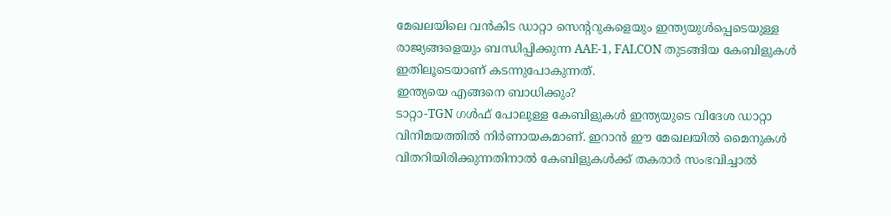മേഖലയിലെ വൻകിട ഡാറ്റാ സെന്ററുകളെയും ഇന്ത്യയുൾപ്പെടെയുള്ള രാജ്യങ്ങളെയും ബന്ധിപ്പിക്കുന്ന AAE-1, FALCON തുടങ്ങിയ കേബിളുകൾ ഇതിലൂടെയാണ് കടന്നുപോകുന്നത്.
ഇന്ത്യയെ എങ്ങനെ ബാധിക്കും?
ടാറ്റാ-TGN ഗൾഫ് പോലുള്ള കേബിളുകൾ ഇന്ത്യയുടെ വിദേശ ഡാറ്റാ വിനിമയത്തിൽ നിർണായകമാണ്. ഇറാൻ ഈ മേഖലയിൽ മൈനുകൾ വിതറിയിരിക്കുന്നതിനാൽ കേബിളുകൾക്ക് തകരാർ സംഭവിച്ചാൽ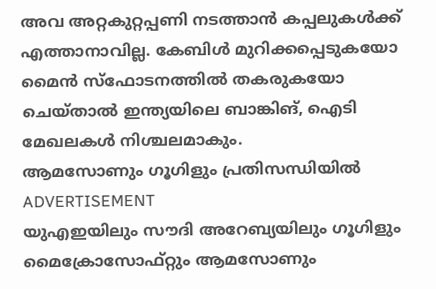അവ അറ്റകുറ്റപ്പണി നടത്താൻ കപ്പലുകൾക്ക് എത്താനാവില്ല. കേബിൾ മുറിക്കപ്പെടുകയോ മൈൻ സ്ഫോടനത്തിൽ തകരുകയോ ചെയ്താൽ ഇന്ത്യയിലെ ബാങ്കിങ്, ഐടി മേഖലകൾ നിശ്ചലമാകും.
ആമസോണും ഗൂഗിളും പ്രതിസന്ധിയിൽ
ADVERTISEMENT
യുഎഇയിലും സൗദി അറേബ്യയിലും ഗൂഗിളും മൈക്രോസോഫ്റ്റും ആമസോണും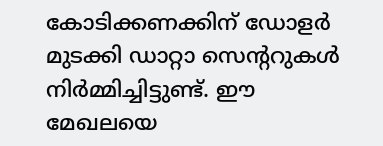കോടിക്കണക്കിന് ഡോളർ മുടക്കി ഡാറ്റാ സെന്ററുകൾ നിർമ്മിച്ചിട്ടുണ്ട്. ഈ മേഖലയെ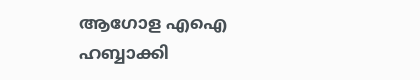ആഗോള എഐ ഹബ്ബാക്കി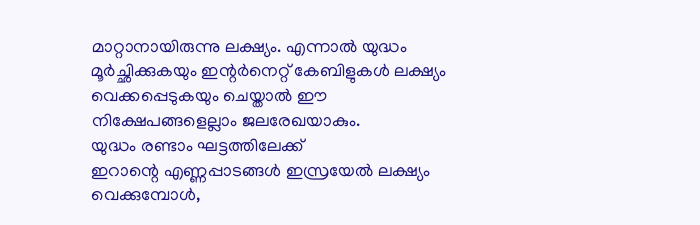മാറ്റാനായിരുന്നു ലക്ഷ്യം. എന്നാൽ യുദ്ധം മൂർച്ഛിക്കുകയും ഇന്റർനെറ്റ് കേബിളുകൾ ലക്ഷ്യം വെക്കപ്പെടുകയും ചെയ്താൽ ഈ നിക്ഷേപങ്ങളെല്ലാം ജലരേഖയാകും.
യുദ്ധം രണ്ടാം ഘട്ടത്തിലേക്ക്
ഇറാന്റെ എണ്ണപ്പാടങ്ങൾ ഇസ്രയേൽ ലക്ഷ്യം വെക്കുമ്പോൾ,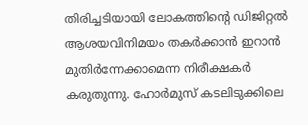തിരിച്ചടിയായി ലോകത്തിന്റെ ഡിജിറ്റൽ ആശയവിനിമയം തകർക്കാൻ ഇറാൻ മുതിർന്നേക്കാമെന്ന നിരീക്ഷകർ കരുതുന്നു. ഹോർമുസ് കടലിടുക്കിലെ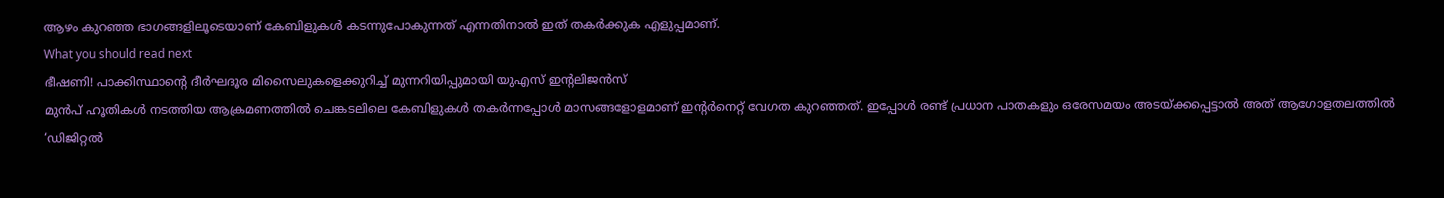ആഴം കുറഞ്ഞ ഭാഗങ്ങളിലൂടെയാണ് കേബിളുകൾ കടന്നുപോകുന്നത് എന്നതിനാൽ ഇത് തകർക്കുക എളുപ്പമാണ്.
What you should read next
ഭീഷണി! പാക്കിസ്ഥാന്റെ ദീർഘദൂര മിസൈലുകളെക്കുറിച്ച് മുന്നറിയിപ്പുമായി യുഎസ് ഇന്റലിജൻസ്
മുൻപ് ഹൂതികൾ നടത്തിയ ആക്രമണത്തിൽ ചെങ്കടലിലെ കേബിളുകൾ തകർന്നപ്പോൾ മാസങ്ങളോളമാണ് ഇന്റർനെറ്റ് വേഗത കുറഞ്ഞത്. ഇപ്പോൾ രണ്ട് പ്രധാന പാതകളും ഒരേസമയം അടയ്ക്കപ്പെട്ടാൽ അത് ആഗോളതലത്തിൽ ‘ഡിജിറ്റൽ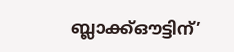ബ്ലാക്ക്ഔട്ടിന്’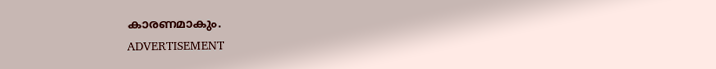കാരണമാകും.
ADVERTISEMENT